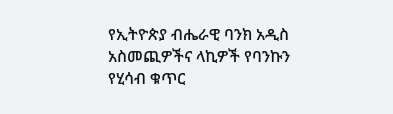የኢትዮጵያ ብሔራዊ ባንክ አዲስ አስመጪዎችና ላኪዎች የባንኩን የሂሳብ ቁጥር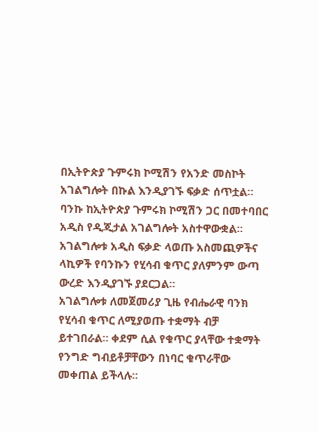በኢትዮጵያ ጉምሩክ ኮሚሽን የአንድ መስኮት አገልግሎት በኩል እንዲያገኙ ፍቃድ ሰጥቷል።
ባንኩ ከኢትዮጵያ ጉምሩክ ኮሚሽን ጋር በመተባበር አዲስ የዲጂታል አገልግሎት አስተዋውቋል። አገልግሎቱ አዲስ ፍቃድ ላወጡ አስመጪዎችና ላኪዎች የባንኩን የሂሳብ ቁጥር ያለምንም ውጣ ውረድ እንዲያገኙ ያደርጋል።
አገልግሎቱ ለመጀመሪያ ጊዜ የብሔራዊ ባንክ የሂሳብ ቁጥር ለሚያወጡ ተቋማት ብቻ ይተገበራል። ቀደም ሲል የቁጥር ያላቸው ተቋማት የንግድ ግብይቶቻቸውን በነባር ቁጥራቸው መቀጠል ይችላሉ።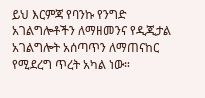ይህ እርምጃ የባንኩ የንግድ አገልግሎቶችን ለማዘመንና የዲጂታል አገልግሎት አሰጣጥን ለማጠናከር የሚደረግ ጥረት አካል ነው።